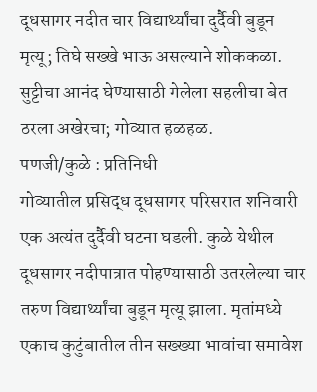दूधसागर नदीत चार विद्यार्थ्यांचा दुर्दैवी बुडून मृत्यू; तिघे सख्खे भाऊ असल्याने शोककळा. सुट्टीचा आनंद घेण्यासाठी गेलेला सहलीचा बेत ठरला अखेरचा; गोव्यात हळहळ.
पणजी/कुळे : प्रतिनिधी
गोव्यातील प्रसिद्ध दूधसागर परिसरात शनिवारी एक अत्यंत दुर्दैवी घटना घडली. कुळे येथील दूधसागर नदीपात्रात पोहण्यासाठी उतरलेल्या चार तरुण विद्यार्थ्यांचा बुडून मृत्यू झाला. मृतांमध्ये एकाच कुटुंबातील तीन सख्ख्या भावांचा समावेश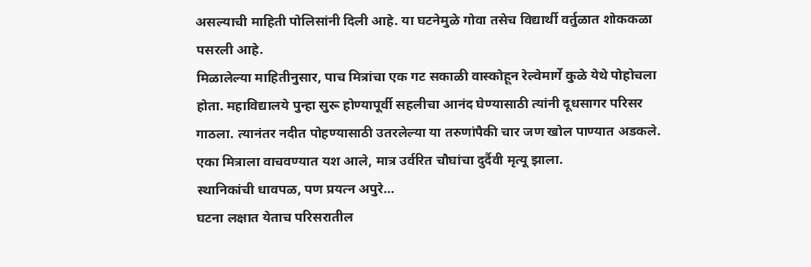असल्याची माहिती पोलिसांनी दिली आहे. या घटनेमुळे गोवा तसेच विद्यार्थी वर्तुळात शोककळा पसरली आहे.
मिळालेल्या माहितीनुसार, पाच मित्रांचा एक गट सकाळी वास्कोहून रेल्वेमार्गे कुळे येथे पोहोचला होता. महाविद्यालये पुन्हा सुरू होण्यापूर्वी सहलीचा आनंद घेण्यासाठी त्यांनी दूधसागर परिसर गाठला. त्यानंतर नदीत पोहण्यासाठी उतरलेल्या या तरुणांपैकी चार जण खोल पाण्यात अडकले. एका मित्राला वाचवण्यात यश आले, मात्र उर्वरित चौघांचा दुर्दैवी मृत्यू झाला.
स्थानिकांची धावपळ, पण प्रयत्न अपुरे…
घटना लक्षात येताच परिसरातील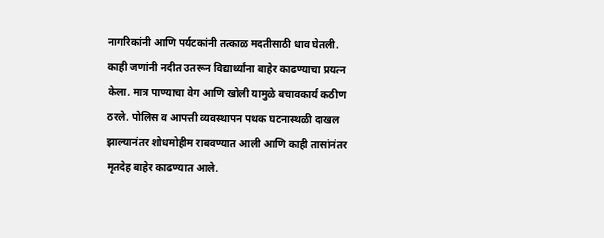नागरिकांनी आणि पर्यटकांनी तत्काळ मदतीसाठी धाव घेतली. काही जणांनी नदीत उतरून विद्यार्थ्यांना बाहेर काढण्याचा प्रयत्न केला. मात्र पाण्याचा वेग आणि खोली यामुळे बचावकार्य कठीण ठरले. पोलिस व आपत्ती व्यवस्थापन पथक घटनास्थळी दाखल झाल्यानंतर शोधमोहीम राबवण्यात आली आणि काही तासांनंतर मृतदेह बाहेर काढण्यात आले.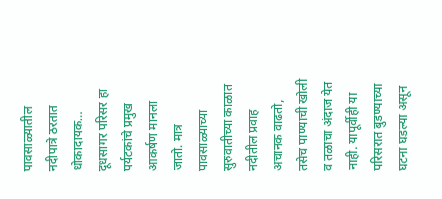पावसाळ्यातील नदीपात्रे ठरतात धोकादायक…
दूधसागर परिसर हा पर्यटकांचे प्रमुख आकर्षण मानला जातो. मात्र पावसाळ्याच्या सुरुवातीच्या काळात नदीतील प्रवाह अचानक वाढतो, तसेच पाण्याची खोली व तळाचा अंदाज येत नाही. यापूर्वीही या परिसरात बुडण्याच्या घटना घडल्या असून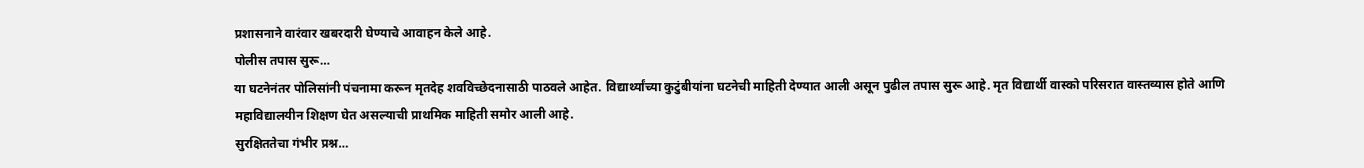प्रशासनाने वारंवार खबरदारी घेण्याचे आवाहन केले आहे.
पोलीस तपास सुरू…
या घटनेनंतर पोलिसांनी पंचनामा करून मृतदेह शवविच्छेदनासाठी पाठवले आहेत. विद्यार्थ्यांच्या कुटुंबीयांना घटनेची माहिती देण्यात आली असून पुढील तपास सुरू आहे. मृत विद्यार्थी वास्को परिसरात वास्तव्यास होते आणि महाविद्यालयीन शिक्षण घेत असल्याची प्राथमिक माहिती समोर आली आहे.
सुरक्षिततेचा गंभीर प्रश्न…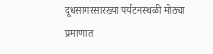दूधसागरसारख्या पर्यटनस्थळी मोठ्या प्रमाणात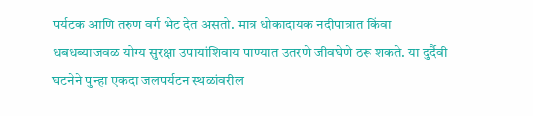पर्यटक आणि तरुण वर्ग भेट देत असतो. मात्र धोकादायक नदीपात्रात किंवा धबधब्याजवळ योग्य सुरक्षा उपायांशिवाय पाण्यात उतरणे जीवघेणे ठरू शकते. या दुर्दैवी घटनेने पुन्हा एकदा जलपर्यटन स्थळांवरील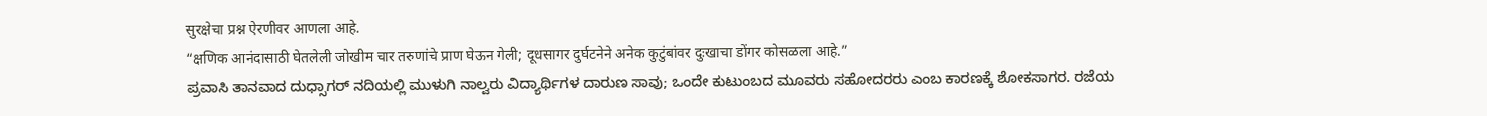सुरक्षेचा प्रश्न ऐरणीवर आणला आहे.
“क्षणिक आनंदासाठी घेतलेली जोखीम चार तरुणांचे प्राण घेऊन गेली; दूधसागर दुर्घटनेने अनेक कुटुंबांवर दुःखाचा डोंगर कोसळला आहे.”
ಪ್ರವಾಸಿ ತಾನವಾದ ದುಧ್ಸಾಗರ್ ನದಿಯಲ್ಲಿ ಮುಳುಗಿ ನಾಲ್ವರು ವಿದ್ಯಾರ್ಥಿಗಳ ದಾರುಣ ಸಾವು; ಒಂದೇ ಕುಟುಂಬದ ಮೂವರು ಸಹೋದರರು ಎಂಬ ಕಾರಣಕ್ಕೆ ಶೋಕಸಾಗರ. ರಜೆಯ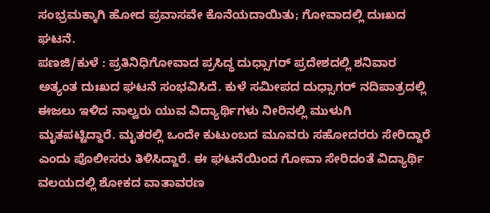ಸಂಭ್ರಮಕ್ಕಾಗಿ ಹೋದ ಪ್ರವಾಸವೇ ಕೊನೆಯದಾಯಿತು; ಗೋವಾದಲ್ಲಿ ದುಃಖದ ಘಟನೆ.
ಪಣಜಿ/ಕುಳೆ : ಪ್ರತಿನಿಧಿಗೋವಾದ ಪ್ರಸಿದ್ಧ ದುಧ್ಸಾಗರ್ ಪ್ರದೇಶದಲ್ಲಿ ಶನಿವಾರ ಅತ್ಯಂತ ದುಃಖದ ಘಟನೆ ಸಂಭವಿಸಿದೆ. ಕುಳೆ ಸಮೀಪದ ದುಧ್ಸಾಗರ್ ನದಿಪಾತ್ರದಲ್ಲಿ ಈಜಲು ಇಳಿದ ನಾಲ್ವರು ಯುವ ವಿದ್ಯಾರ್ಥಿಗಳು ನೀರಿನಲ್ಲಿ ಮುಳುಗಿ ಮೃತಪಟ್ಟಿದ್ದಾರೆ. ಮೃತರಲ್ಲಿ ಒಂದೇ ಕುಟುಂಬದ ಮೂವರು ಸಹೋದರರು ಸೇರಿದ್ದಾರೆ ಎಂದು ಪೊಲೀಸರು ತಿಳಿಸಿದ್ದಾರೆ. ಈ ಘಟನೆಯಿಂದ ಗೋವಾ ಸೇರಿದಂತೆ ವಿದ್ಯಾರ್ಥಿ ವಲಯದಲ್ಲಿ ಶೋಕದ ವಾತಾವರಣ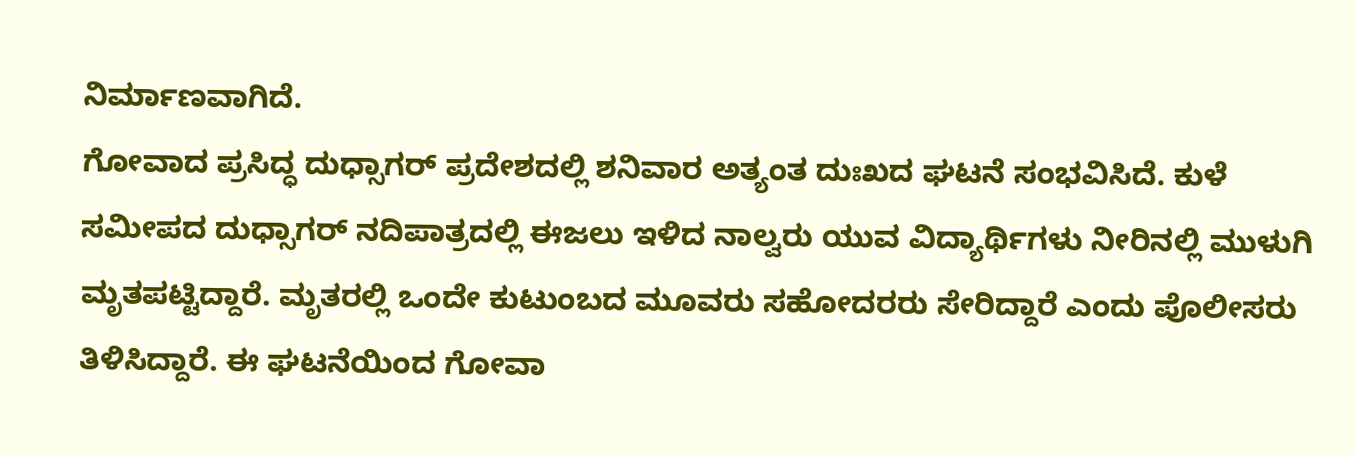ನಿರ್ಮಾಣವಾಗಿದೆ.
ಗೋವಾದ ಪ್ರಸಿದ್ಧ ದುಧ್ಸಾಗರ್ ಪ್ರದೇಶದಲ್ಲಿ ಶನಿವಾರ ಅತ್ಯಂತ ದುಃಖದ ಘಟನೆ ಸಂಭವಿಸಿದೆ. ಕುಳೆ ಸಮೀಪದ ದುಧ್ಸಾಗರ್ ನದಿಪಾತ್ರದಲ್ಲಿ ಈಜಲು ಇಳಿದ ನಾಲ್ವರು ಯುವ ವಿದ್ಯಾರ್ಥಿಗಳು ನೀರಿನಲ್ಲಿ ಮುಳುಗಿ ಮೃತಪಟ್ಟಿದ್ದಾರೆ. ಮೃತರಲ್ಲಿ ಒಂದೇ ಕುಟುಂಬದ ಮೂವರು ಸಹೋದರರು ಸೇರಿದ್ದಾರೆ ಎಂದು ಪೊಲೀಸರು ತಿಳಿಸಿದ್ದಾರೆ. ಈ ಘಟನೆಯಿಂದ ಗೋವಾ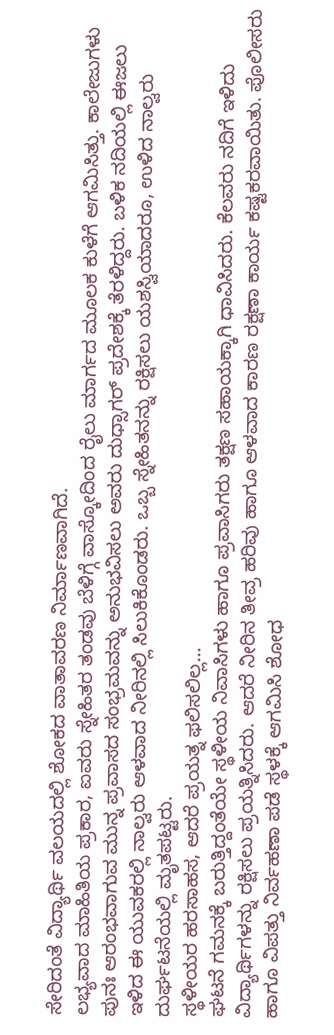ಸೇರಿದಂತೆ ವಿದ್ಯಾರ್ಥಿ ವಲಯದಲ್ಲಿ ಶೋಕದ ವಾತಾವರಣ ನಿರ್ಮಾಣವಾಗಿದೆ.
ಲಭ್ಯವಾದ ಮಾಹಿತಿಯ ಪ್ರಕಾರ, ಐವರು ಸ್ನೇಹಿತರ ತಂಡವು ಬೆಳಿಗ್ಗೆ ವಾಸ್ಕೋದಿಂದ ರೈಲು ಮಾರ್ಗದ ಮೂಲಕ ಕುಳೆಗೆ ಆಗಮಿಸಿತ್ತು. ಕಾಲೇಜುಗಳು ಪುನಃ ಆರಂಭವಾಗುವ ಮುನ್ನ ಪ್ರವಾಸದ ಸಂಭ್ರಮವನ್ನು ಅನುಭವಿಸಲು ಅವರು ದುಧ್ಸಾಗರ್ ಪ್ರದೇಶಕ್ಕೆ ತೆರಳಿದ್ದರು. ಬಳಿಕ ನದಿಯಲ್ಲಿ ಈಜಲು ಇಳಿದ ಈ ಯುವಕರಲ್ಲಿ ನಾಲ್ವರು ಆಳವಾದ ನೀರಿನಲ್ಲಿ ಸಿಲುಕಿಕೊಂಡರು. ಒಬ್ಬ ಸ್ನೇಹಿತನನ್ನು ರಕ್ಷಿಸಲು ಯಶಸ್ವಿಯಾದರೂ, ಉಳಿದ ನಾಲ್ವರು ದುರ್ಘಟನೆಯಲ್ಲಿ ಮೃತಪಟ್ಟರು.
ಸ್ಥಳೀಯರ ಹರಸಾಹಸ, ಆದರೆ ಪ್ರಯತ್ನ ಫಲಿಸಲಿಲ್ಲ…
ಘಟನೆ ಗಮನಕ್ಕೆ ಬರುತ್ತಿದ್ದಂತೆಯೇ ಸ್ಥಳೀಯ ನಿವಾಸಿಗಳು ಹಾಗೂ ಪ್ರವಾಸಿಗರು ತಕ್ಷಣ ಸಹಾಯಕ್ಕಾಗಿ ಧಾವಿಸಿದರು. ಕೆಲವರು ನದಿಗೆ ಇಳಿದು ವಿದ್ಯಾರ್ಥಿಗಳನ್ನು ರಕ್ಷಿಸಲು ಪ್ರಯತ್ನಿಸಿದರು. ಆದರೆ ನೀರಿನ ತೀವ್ರ ಹರಿವು ಹಾಗೂ ಆಳವಾದ ಕಾರಣ ರಕ್ಷಣಾ ಕಾರ್ಯ ಕಷ್ಟಕರವಾಯಿತು. ಪೊಲೀಸರು ಹಾಗೂ ವಿಪತ್ತು ನಿರ್ವಹಣಾ ಪಡೆ ಸ್ಥಳಕ್ಕೆ ಆಗಮಿಸಿ ಶೋಧ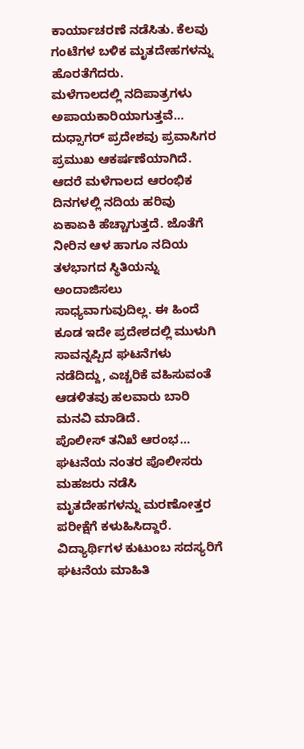ಕಾರ್ಯಾಚರಣೆ ನಡೆಸಿತು. ಕೆಲವು ಗಂಟೆಗಳ ಬಳಿಕ ಮೃತದೇಹಗಳನ್ನು ಹೊರತೆಗೆದರು.
ಮಳೆಗಾಲದಲ್ಲಿ ನದಿಪಾತ್ರಗಳು ಅಪಾಯಕಾರಿಯಾಗುತ್ತವೆ…
ದುಧ್ಸಾಗರ್ ಪ್ರದೇಶವು ಪ್ರವಾಸಿಗರ ಪ್ರಮುಖ ಆಕರ್ಷಣೆಯಾಗಿದೆ. ಆದರೆ ಮಳೆಗಾಲದ ಆರಂಭಿಕ ದಿನಗಳಲ್ಲಿ ನದಿಯ ಹರಿವು ಏಕಾಏಕಿ ಹೆಚ್ಚಾಗುತ್ತದೆ. ಜೊತೆಗೆ ನೀರಿನ ಆಳ ಹಾಗೂ ನದಿಯ ತಳಭಾಗದ ಸ್ಥಿತಿಯನ್ನು ಅಂದಾಜಿಸಲು ಸಾಧ್ಯವಾಗುವುದಿಲ್ಲ. ಈ ಹಿಂದೆ ಕೂಡ ಇದೇ ಪ್ರದೇಶದಲ್ಲಿ ಮುಳುಗಿ ಸಾವನ್ನಪ್ಪಿದ ಘಟನೆಗಳು ನಡೆದಿದ್ದು, ಎಚ್ಚರಿಕೆ ವಹಿಸುವಂತೆ ಆಡಳಿತವು ಹಲವಾರು ಬಾರಿ ಮನವಿ ಮಾಡಿದೆ.
ಪೊಲೀಸ್ ತನಿಖೆ ಆರಂಭ…
ಘಟನೆಯ ನಂತರ ಪೊಲೀಸರು ಮಹಜರು ನಡೆಸಿ ಮೃತದೇಹಗಳನ್ನು ಮರಣೋತ್ತರ ಪರೀಕ್ಷೆಗೆ ಕಳುಹಿಸಿದ್ದಾರೆ. ವಿದ್ಯಾರ್ಥಿಗಳ ಕುಟುಂಬ ಸದಸ್ಯರಿಗೆ ಘಟನೆಯ ಮಾಹಿತಿ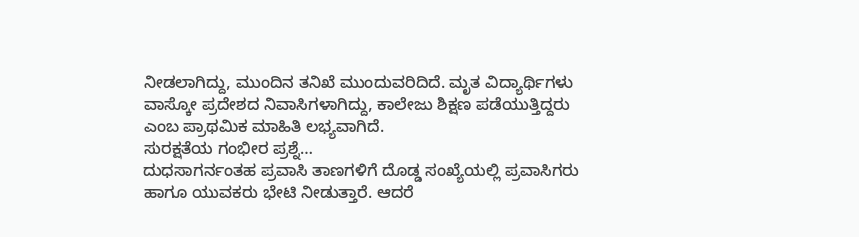ನೀಡಲಾಗಿದ್ದು, ಮುಂದಿನ ತನಿಖೆ ಮುಂದುವರಿದಿದೆ. ಮೃತ ವಿದ್ಯಾರ್ಥಿಗಳು ವಾಸ್ಕೋ ಪ್ರದೇಶದ ನಿವಾಸಿಗಳಾಗಿದ್ದು, ಕಾಲೇಜು ಶಿಕ್ಷಣ ಪಡೆಯುತ್ತಿದ್ದರು ಎಂಬ ಪ್ರಾಥಮಿಕ ಮಾಹಿತಿ ಲಭ್ಯವಾಗಿದೆ.
ಸುರಕ್ಷತೆಯ ಗಂಭೀರ ಪ್ರಶ್ನೆ…
ದುಧಸಾಗರ್ನಂತಹ ಪ್ರವಾಸಿ ತಾಣಗಳಿಗೆ ದೊಡ್ಡ ಸಂಖ್ಯೆಯಲ್ಲಿ ಪ್ರವಾಸಿಗರು ಹಾಗೂ ಯುವಕರು ಭೇಟಿ ನೀಡುತ್ತಾರೆ. ಆದರೆ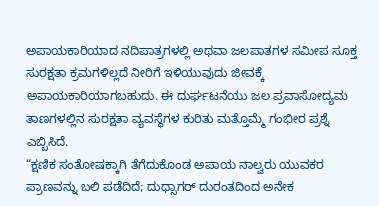ಅಪಾಯಕಾರಿಯಾದ ನದಿಪಾತ್ರಗಳಲ್ಲಿ ಅಥವಾ ಜಲಪಾತಗಳ ಸಮೀಪ ಸೂಕ್ತ ಸುರಕ್ಷತಾ ಕ್ರಮಗಳಿಲ್ಲದೆ ನೀರಿಗೆ ಇಳಿಯುವುದು ಜೀವಕ್ಕೆ ಅಪಾಯಕಾರಿಯಾಗಬಹುದು. ಈ ದುರ್ಘಟನೆಯು ಜಲ ಪ್ರವಾಸೋದ್ಯಮ ತಾಣಗಳಲ್ಲಿನ ಸುರಕ್ಷತಾ ವ್ಯವಸ್ಥೆಗಳ ಕುರಿತು ಮತ್ತೊಮ್ಮೆ ಗಂಭೀರ ಪ್ರಶ್ನೆ ಎಬ್ಬಿಸಿದೆ.
“ಕ್ಷಣಿಕ ಸಂತೋಷಕ್ಕಾಗಿ ತೆಗೆದುಕೊಂಡ ಅಪಾಯ ನಾಲ್ವರು ಯುವಕರ ಪ್ರಾಣವನ್ನು ಬಲಿ ಪಡೆದಿದೆ; ದುಧ್ಸಾಗರ್ ದುರಂತದಿಂದ ಅನೇಕ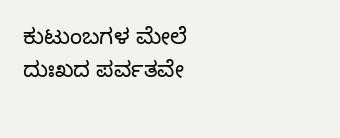ಕುಟುಂಬಗಳ ಮೇಲೆ ದುಃಖದ ಪರ್ವತವೇ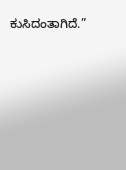ಕುಸಿದಂತಾಗಿದೆ.”